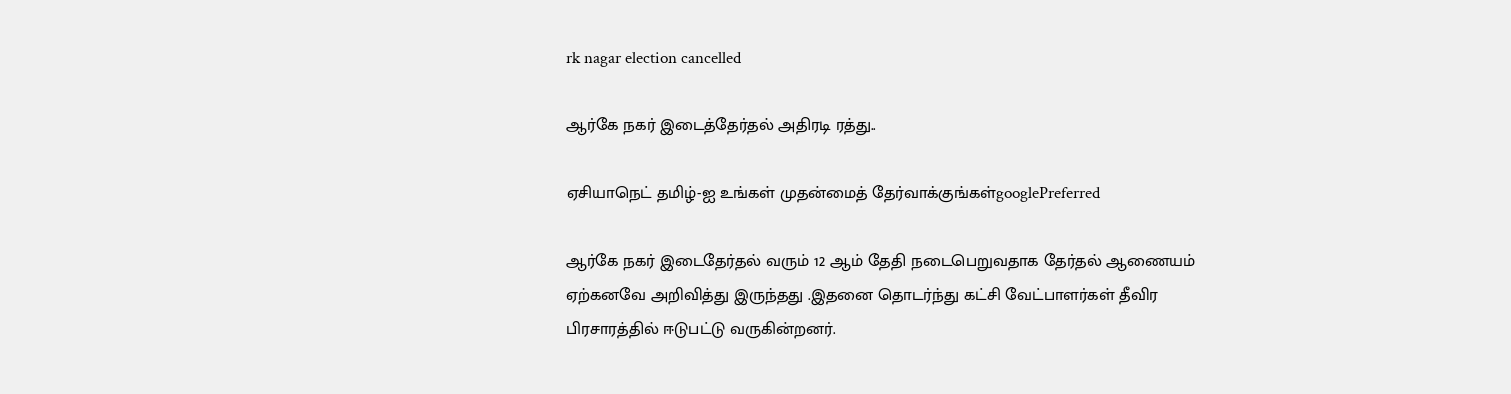rk nagar election cancelled

ஆர்கே நகர் இடைத்தேர்தல் அதிரடி ரத்து..

ஏசியாநெட் தமிழ்-ஐ உங்கள் முதன்மைத் தேர்வாக்குங்கள்googlePreferred

ஆர்கே நகர் இடைதேர்தல் வரும் 12 ஆம் தேதி நடைபெறுவதாக தேர்தல் ஆணையம் ஏற்கனவே அறிவித்து இருந்தது .இதனை தொடர்ந்து கட்சி வேட்பாளர்கள் தீவிர பிரசாரத்தில் ஈடுபட்டு வருகின்றனர்.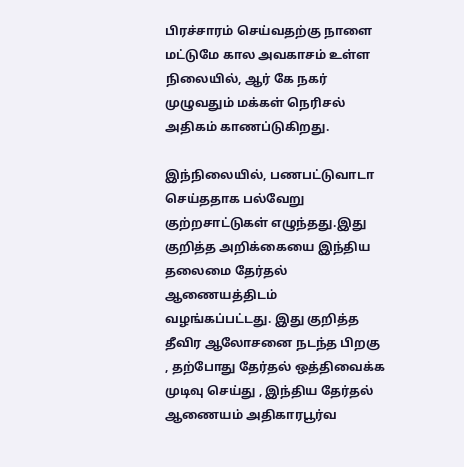பிரச்சாரம் செய்வதற்கு நாளை மட்டுமே கால அவகாசம் உள்ள நிலையில், ஆர் கே நகர் முழுவதும் மக்கள் நெரிசல் அதிகம் காணப்டுகிறது.

இந்நிலையில், பணபட்டுவாடா செய்ததாக பல்வேறு குற்றசாட்டுகள் எழுந்தது.இது குறித்த அறிக்கையை இந்திய தலைமை தேர்தல் ஆணையத்திடம் வழங்கப்பட்டது. இது குறித்த தீவிர ஆலோசனை நடந்த பிறகு , தற்போது தேர்தல் ஒத்திவைக்க முடிவு செய்து , இந்திய தேர்தல் ஆணையம் அதிகாரபூர்வ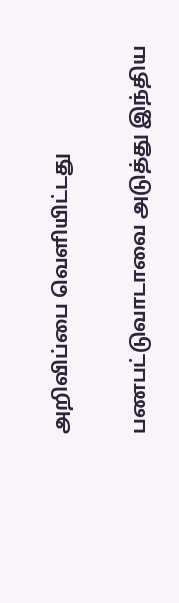அறிவிப்பை வெளியிட்டது

பணபட்டுவாடாவை அடுத்து இந்திய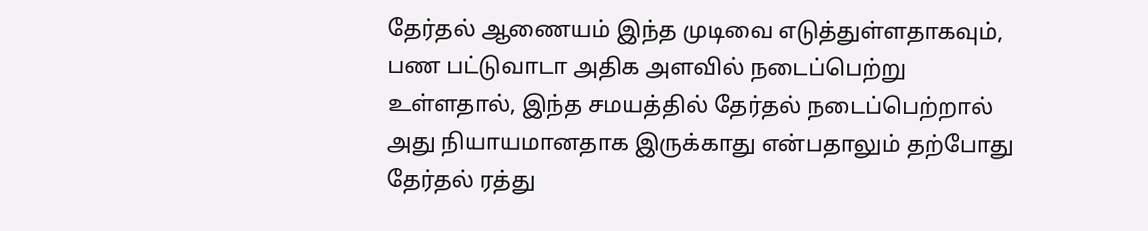தேர்தல் ஆணையம் இந்த முடிவை எடுத்துள்ளதாகவும், பண பட்டுவாடா அதிக அளவில் நடைப்பெற்று உள்ளதால், இந்த சமயத்தில் தேர்தல் நடைப்பெற்றால் அது நியாயமானதாக இருக்காது என்பதாலும் தற்போது தேர்தல் ரத்து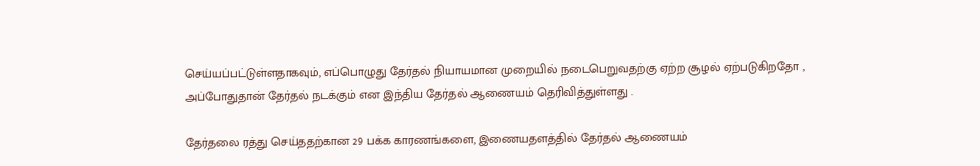செய்யப்பட்டுள்ளதாகவும், எப்பொழுது தேர்தல் நியாயமான முறையில் நடைபெறுவதற்கு ஏற்ற சூழல் ஏற்படுகிறதோ , அப்போதுதான் தேர்தல் நடக்கும் என இந்திய தேர்தல் ஆணையம் தெரிவித்துள்ளது .

தேர்தலை ரத்து செய்ததற்கான 29 பக்க காரணங்களை, இணையதளத்தில் தேர்தல் ஆணையம்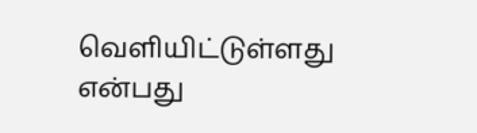வெளியிட்டுள்ளது என்பது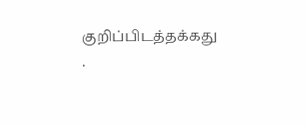குறிப்பிடத்தக்கது .